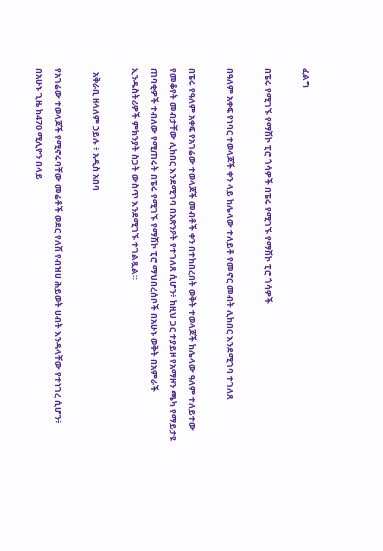ፈልግ

በፔሩ የሚገኙ የማሽኮ ፒሮ ጎሳዎች በፔሩ የሚገኙ የማሽኮ ፒሮ ጎሳዎች

በዓለም አቀፍ የነባር ተወላጆች ቀን ላይ ከሌላው ተለይቶ የመኖር መብት ሊከበር እንደሚገባ ተገለጸ

በፔሩ የዓለም አቀፍ የአገሬው ተወላጆች መብቶች ቀን በተከበረበት ወቅት ተወላጆች ከሌላው ዓለም ተለይተው የመቆየት መብታቸው ሊከበር እንደሚገባ በአጽንዖት የተገለጸ ሲሆን፥ ከዚህ ጋር ተያይዞ የአማዞን ጫካ የማይታዩ ጠባቂዎች ተብለው የሚጠሩት በፔሩ የሚገኙ የማሽኮ ፒሮ ማህበረሰቦች በአሁኑ ወቅት በአምራች ኢንዱስትሪዎች ምክንያት ስጋት ውስጥ እንደሚገኙ ተገልጿል።

  አቅራቢ ዘላለም ኃይሉ ፥ አዲስ አበባ

የአገሬው ተወላጆች የሚኖሩባቸው መሬቶች ወደር የለሽ የብዝሀ ሕይወት ሀብት እንዳላቸው የተነገረ ሲሆን፥ በአሁኑ ጊዜ ከ470 ሚሊዮን በላይ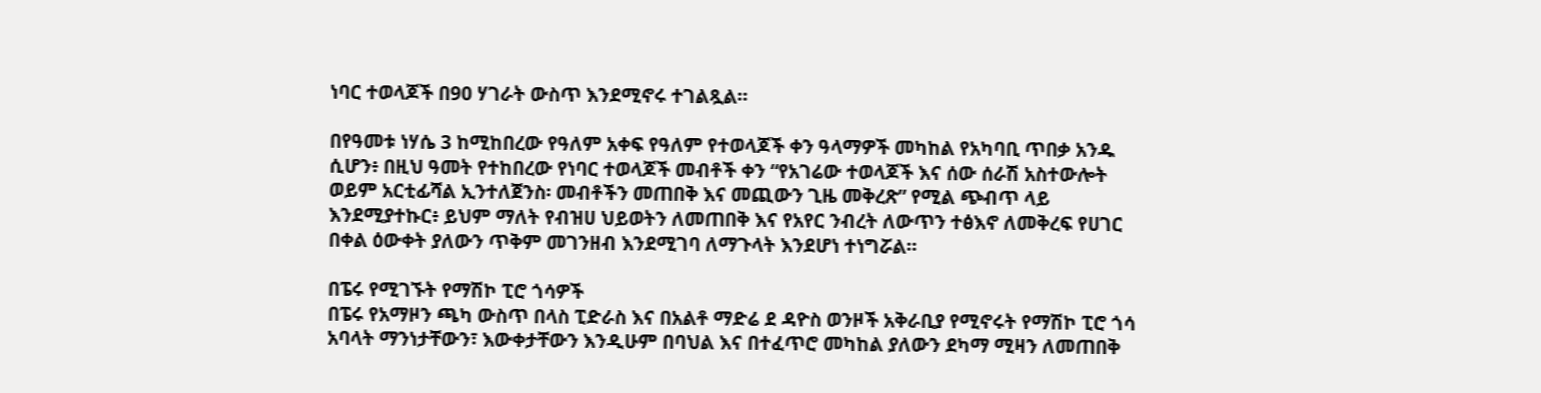ነባር ተወላጆች በ90 ሃገራት ውስጥ እንደሚኖሩ ተገልጿል።

በየዓመቱ ነሃሴ 3 ከሚከበረው የዓለም አቀፍ የዓለም የተወላጆች ቀን ዓላማዎች መካከል የአካባቢ ጥበቃ አንዱ ሲሆን፥ በዚህ ዓመት የተከበረው የነባር ተወላጆች መብቶች ቀን “የአገሬው ተወላጆች እና ሰው ሰራሽ አስተውሎት ወይም አርቲፊሻል ኢንተለጀንስ፡ መብቶችን መጠበቅ እና መጪውን ጊዜ መቅረጽ” የሚል ጭብጥ ላይ እንደሚያተኩር፥ ይህም ማለት የብዝሀ ህይወትን ለመጠበቅ እና የአየር ንብረት ለውጥን ተፅእኖ ለመቅረፍ የሀገር በቀል ዕውቀት ያለውን ጥቅም መገንዘብ እንደሚገባ ለማጉላት እንደሆነ ተነግሯል።

በፔሩ የሚገኙት የማሽኮ ፒሮ ጎሳዎች
በፔሩ የአማዞን ጫካ ውስጥ በላስ ፒድራስ እና በአልቶ ማድሬ ደ ዳዮስ ወንዞች አቅራቢያ የሚኖሩት የማሽኮ ፒሮ ጎሳ አባላት ማንነታቸውን፣ እውቀታቸውን እንዲሁም በባህል እና በተፈጥሮ መካከል ያለውን ደካማ ሚዛን ለመጠበቅ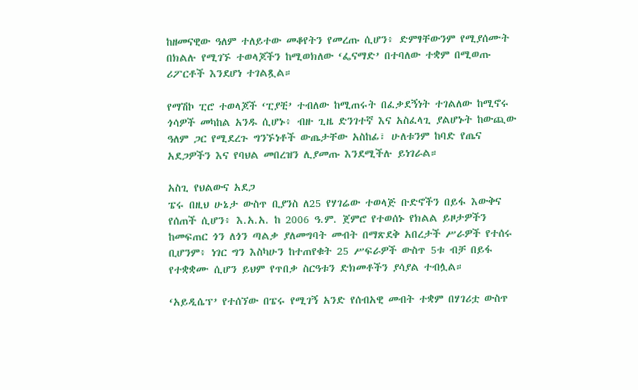ከዘመናዊው ዓለም ተለይተው መቆየትን የመረጡ ሲሆን፥ ድምፃቸውንም የሚያሰሙት በክልሉ የሚገኙ ተወላጆችን ከሚወክለው ‘ፌናማድ’ በተባለው ተቋም በሚወጡ ሪፖርቶች እንደሆነ ተገልጿል።

የማሽኮ ፒሮ ተወላጆች ‘ፒያቺ’ ተብለው ከሚጠሩት በፈቃደኝነት ተገልለው ከሚኖሩ ጎሳዎች መካከል አንዱ ሲሆኑ፥ ብዙ ጊዜ ድንገተኛ እና አስፈላጊ ያልሆኑት ከውጪው ዓለም ጋር የሚደረጉ ግንኙነቶች ውጤታቸው አስከፊ፣ ሁለቱንም ከባድ የጤና አደጋዎችን እና የባህል መበረዝን ሊያመጡ እንደሚችሉ ይነገራል።

አስጊ የህልውና አደጋ
ፔሩ በዚህ ሁኔታ ውስጥ ቢያንስ ለ25 የሃገሬው ተወላጅ ቡድኖችን በይፋ እውቅና የሰጠች ሲሆን፥ እ.አ.አ. ከ 2006 ዓ.ም. ጀምሮ የተወሰኑ የክልል ይዞታዎችን ከመፍጠር ጎን ለጎን ጣልቃ ያለመግባት መብት በማጽደቅ አበረታች ሥራዎች የተሰሩ ቢሆንም፥ ነገር ግን እስካሁን ከተጠየቁት 25 ሥፍራዎች ውስጥ 5ቱ ብቻ በይፋ የተቋቋሙ ሲሆን ይህም የጥበቃ ስርዓቱን ድክመቶችን ያሳያል ተብሏል።

‘አይዲሴፕ’ የተሰኘው በፔሩ የሚገኝ አንድ የሰብአዊ መብት ተቋም በሃገሪቷ ውስጥ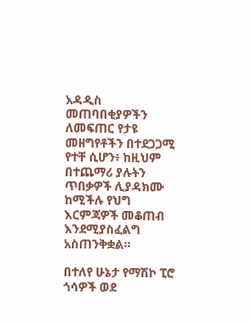አዳዲስ መጠባበቂያዎችን ለመፍጠር የታዩ መዘግየቶችን በተደጋጋሚ የተቸ ሲሆን፥ ከዚህም በተጨማሪ ያሉትን ጥበቃዎች ሊያዳክሙ ከሚችሉ የህግ እርምጃዎች መቆጠብ እንደሚያስፈልግ አስጠንቅቋል።

በተለየ ሁኔታ የማሽኮ ፒሮ ጎሳዎች ወደ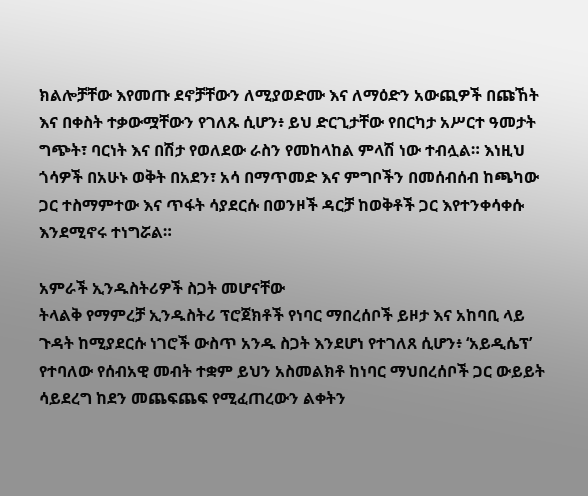ክልሎቻቸው እየመጡ ደኖቻቸውን ለሚያወድሙ እና ለማዕድን አውጪዎች በጩኸት እና በቀስት ተቃውሟቸውን የገለጹ ሲሆን፥ ይህ ድርጊታቸው የበርካታ አሥርተ ዓመታት ግጭት፣ ባርነት እና በሽታ የወለደው ራስን የመከላከል ምላሽ ነው ተብሏል። እነዚህ ጎሳዎች በአሁኑ ወቅት በአደን፣ አሳ በማጥመድ እና ምግቦችን በመሰብሰብ ከጫካው ጋር ተስማምተው እና ጥፋት ሳያደርሱ በወንዞች ዳርቻ ከወቅቶች ጋር እየተንቀሳቀሱ እንደሚኖሩ ተነግሯል።

አምራች ኢንዱስትሪዎች ስጋት መሆናቸው
ትላልቅ የማምረቻ ኢንዱስትሪ ፕሮጀክቶች የነባር ማበረሰቦች ይዞታ እና አከባቢ ላይ ጉዳት ከሚያደርሱ ነገሮች ውስጥ አንዱ ስጋት እንደሆነ የተገለጸ ሲሆን፥ ‘አይዲሴፕ’ የተባለው የሰብአዊ መብት ተቋም ይህን አስመልክቶ ከነባር ማህበረሰቦች ጋር ውይይት ሳይደረግ ከደን መጨፍጨፍ የሚፈጠረውን ልቀትን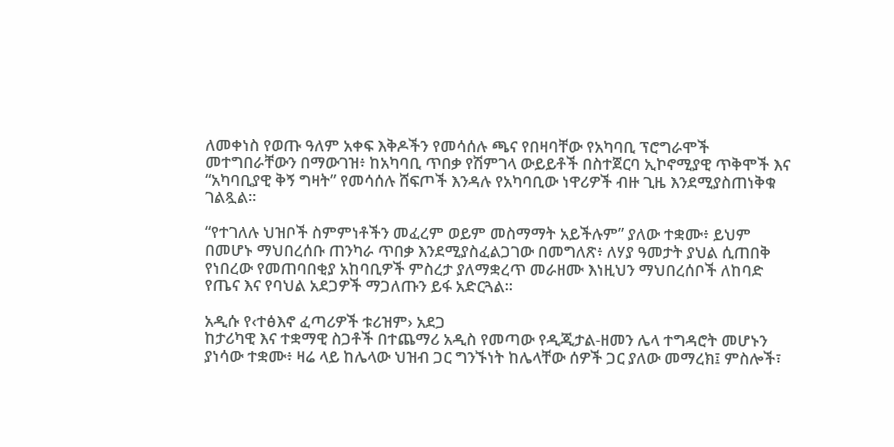ለመቀነስ የወጡ ዓለም አቀፍ እቅዶችን የመሳሰሉ ጫና የበዛባቸው የአካባቢ ፕሮግራሞች መተግበራቸውን በማውገዝ፥ ከአካባቢ ጥበቃ የሽምገላ ውይይቶች በስተጀርባ ኢኮኖሚያዊ ጥቅሞች እና “አካባቢያዊ ቅኝ ግዛት” የመሳሰሉ ሸፍጦች እንዳሉ የአካባቢው ነዋሪዎች ብዙ ጊዜ እንደሚያስጠነቅቁ ገልጿል።

“የተገለሉ ህዝቦች ስምምነቶችን መፈረም ወይም መስማማት አይችሉም” ያለው ተቋሙ፥ ይህም በመሆኑ ማህበረሰቡ ጠንካራ ጥበቃ እንደሚያስፈልጋገው በመግለጽ፥ ለሃያ ዓመታት ያህል ሲጠበቅ የነበረው የመጠባበቂያ አከባቢዎች ምስረታ ያለማቋረጥ መራዘሙ እነዚህን ማህበረሰቦች ለከባድ የጤና እና የባህል አደጋዎች ማጋለጡን ይፋ አድርጓል።

አዲሱ የ‹ተፅእኖ ፈጣሪዎች ቱሪዝም› አደጋ
ከታሪካዊ እና ተቋማዊ ስጋቶች በተጨማሪ አዲስ የመጣው የዲጂታል-ዘመን ሌላ ተግዳሮት መሆኑን ያነሳው ተቋሙ፥ ዛሬ ላይ ከሌላው ህዝብ ጋር ግንኙነት ከሌላቸው ሰዎች ጋር ያለው መማረክ፤ ምስሎች፣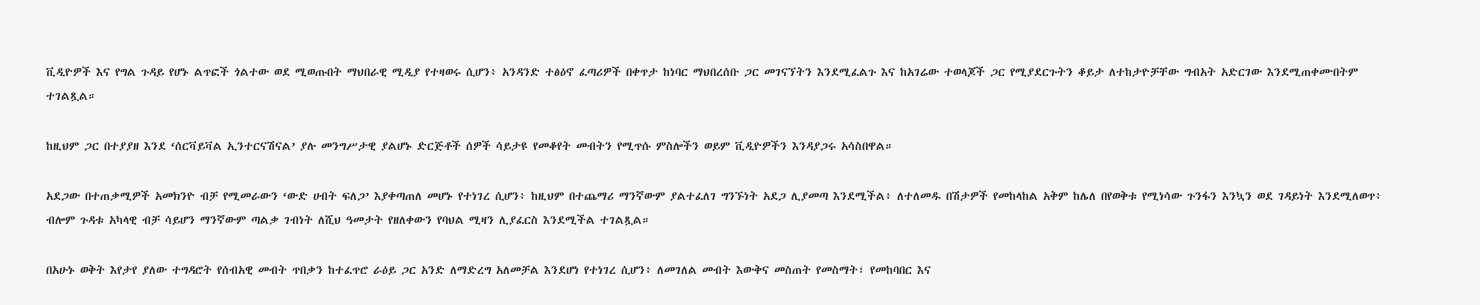ቪዲዮዎች እና የግል ጉዳይ የሆኑ ልጥፎች ጎልተው ወደ ሚወጡበት ማህበራዊ ሚዲያ የተዛወሩ ሲሆን፥ አንዳንድ ተፅዕኖ ፈጣሪዎች በቀጥታ ከነባር ማህበረሰቡ ጋር መገናኘትን እንደሚፈልጉ እና ከአገሬው ተወላጆች ጋር የሚያደርጉትን ቆይታ ለተከታዮቻቸው ግብአት አድርገው እንደሚጠቀሙበትም ተገልጿል።

ከዚህም ጋር በተያያዘ እንደ ‘ሰርቫይቫል ኢንተርናሽናል’ ያሉ መንግሥታዊ ያልሆኑ ድርጅቶች ሰዎች ሳይታዩ የመቆየት መብትን የሚጥሱ ምስሎችን ወይም ቪዲዮዎችን እንዳያጋሩ አሳስበዋል።

አደጋው በተጠቃሚዎች አመክንዮ ብቻ የሚመራውን ‘ውድ ሀብት ፍለጋ’ እያቀጣጠለ መሆኑ የተነገረ ሲሆን፥ ከዚህም በተጨማሪ ማንኛውም ያልተፈለገ ግንኙነት አደጋ ሊያመጣ እንደሚችል፥ ለተለመዱ በሽታዎች የመከላከል አቅም ከሌለ በየወቅቱ የሚነሳው ጉንፋን እንኳን ወደ ገዳይነት እንደሚለወጥ፥ ብሎም ጉዳቱ አካላዊ ብቻ ሳይሆን ማንኛውም ጣልቃ ገብነት ለሺህ ዓመታት የዘለቀውን የባህል ሚዛን ሊያፈርስ እንደሚችል ተገልጿል።

በአሁኑ ወቅት እየታየ ያለው ተግዳሮት የሰብአዊ መብት ጥበቃን ከተፈጥሮ ራዕይ ጋር አንድ ለማድረግ አለመቻል እንደሆነ የተነገረ ሲሆን፥ ለመገለል መብት እውቅና መስጠት የመስማት፣ የመከባበር እና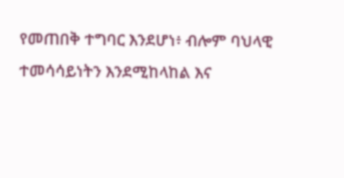የመጠበቅ ተግባር እንደሆነ፥ ብሎም ባህላዊ ተመሳሳይነትን እንደሚከላከል እና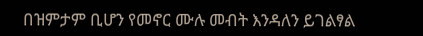በዝምታም ቢሆን የመኖር ሙሉ መብት እንዳለን ይገልፃል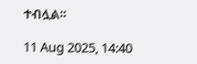ተብሏል።

11 Aug 2025, 14:40